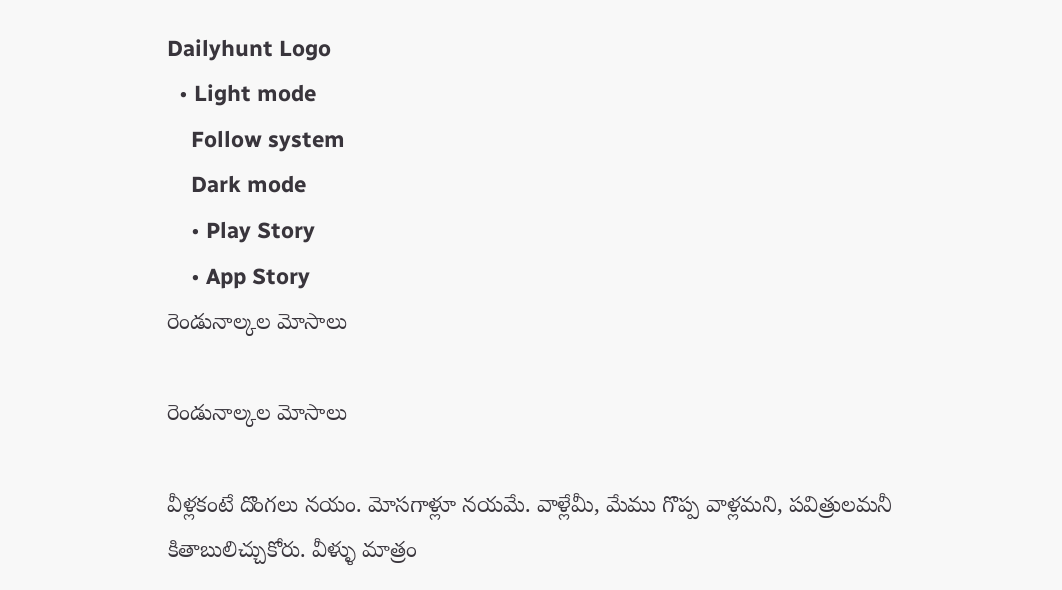Dailyhunt Logo
  • Light mode
    Follow system
    Dark mode
    • Play Story
    • App Story
రెండునాల్కల మోసాలు

రెండునాల్కల మోసాలు

వీళ్లకంటే దొంగలు నయం. మోసగాళ్లూ నయమే. వాళ్లేమీ, మేము గొప్ప వాళ్లమని, పవిత్రులమనీ కితాబులిచ్చుకోరు. వీళ్ళు మాత్రం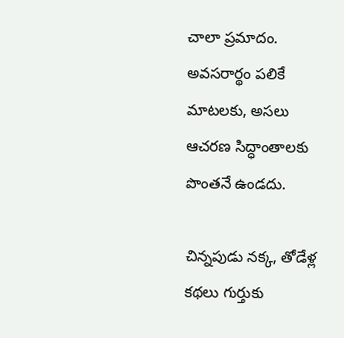చాలా ప్రమాదం. అవసరార్థం పలికే మాటలకు, అసలు ఆచరణ సిద్ధాంతాలకు పొంతనే ఉండదు.

చిన్నపుడు నక్క, తోడేళ్ల కథలు గుర్తుకు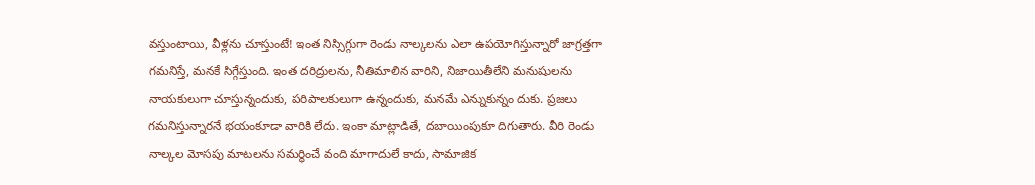వస్తుంటాయి, వీళ్లను చూస్తుంటే! ఇంత నిస్సిగ్గుగా రెండు నాల్కలను ఎలా ఉపయోగిస్తున్నారో జాగ్రత్తగా గమనిస్తే, మనకే సిగ్గేస్తుంది. ఇంత దరిద్రులను, నీతిమాలిన వారిని, నిజాయితీలేని మనుషులను నాయకులుగా చూస్తున్నందుకు, పరిపాలకులుగా ఉన్నందుకు, మనమే ఎన్నుకున్నం దుకు. ప్రజలు గమనిస్తున్నారనే భయంకూడా వారికి లేదు. ఇంకా మాట్లాడితే, దబాయింపుకూ దిగుతారు. వీరి రెండు నాల్కల మోసపు మాటలను సమర్థించే వంది మాగాదులే కాదు, సామాజిక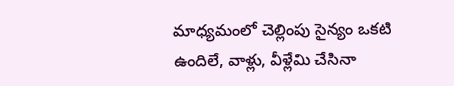మాధ్యమంలో చెల్లింపు సైన్యం ఒకటి ఉందిలే, వాళ్లు, వీళ్లేమి చేసినా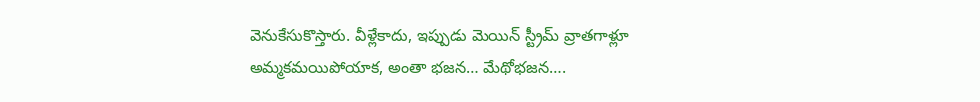వెనుకేసుకొస్తారు. వీళ్లేకాదు, ఇప్పుడు మెయిన్ స్ట్రీమ్ వ్రాతగాళ్లూ అమ్మకమయిపోయాక, అంతా భజన… మేథోభజన….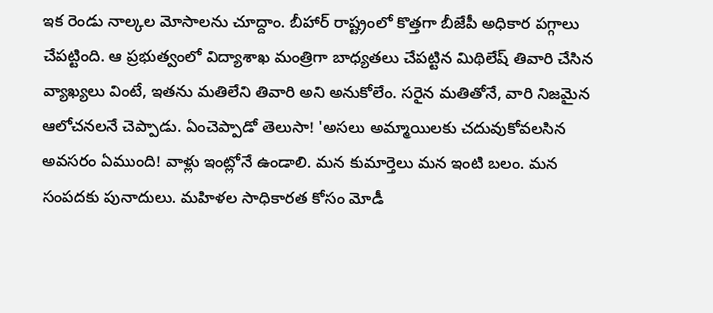ఇక రెండు నాల్కల మోసాలను చూద్దాం. బీహార్ రాష్ట్రంలో కొత్తగా బీజేపీ అధికార పగ్గాలు చేపట్టింది. ఆ ప్రభుత్వంలో విద్యాశాఖ మంత్రిగా బాధ్యతలు చేపట్టిన మిథిలేష్ తివారి చేసిన వ్యాఖ్యలు వింటే, ఇతను మతిలేని తివారి అని అనుకోలేం. సరైన మతితోనే, వారి నిజమైన ఆలోచనలనే చెప్పాడు. ఏంచెప్పాడో తెలుసా! 'అసలు అమ్మాయిలకు చదువుకోవలసిన అవసరం ఏముంది! వాళ్లు ఇంట్లోనే ఉండాలి. మన కుమార్తెలు మన ఇంటి బలం. మన సంపదకు పునాదులు. మహిళల సాధికారత కోసం మోడీ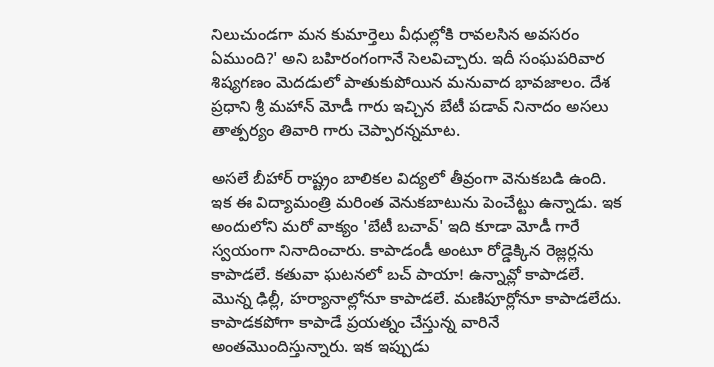నిలుచుండగా మన కుమార్తెలు వీధుల్లోకి రావలసిన అవసరం ఏముంది?' అని బహిరంగంగానే సెలవిచ్చారు. ఇదీ సంఘపరివార శిష్యగణం మెదడులో పాతుకుపోయిన మనువాద భావజాలం. దేశ ప్రధాని శ్రీ మహాన్ మోడీ గారు ఇచ్చిన బేటీ పడావ్ నినాదం అసలు తాత్పర్యం తివారి గారు చెప్పారన్నమాట.

అసలే బీహార్ రాష్ట్రం బాలికల విద్యలో తీవ్రంగా వెనుకబడి ఉంది. ఇక ఈ విద్యామంత్రి మరింత వెనుకబాటును పెంచేట్టు ఉన్నాడు. ఇక అందులోని మరో వాక్యం 'బేటీ బచావ్' ఇది కూడా మోడీ గారే స్వయంగా నినాదించారు. కాపాడండీ అంటూ రోడ్డెక్కిన రెజ్లర్లను కాపాడలే. కతువా ఘటనలో బచ్ పాయా! ఉన్నావ్లో కాపాడలే. మొన్న ఢిల్లీ, హర్యానాల్లోనూ కాపాడలే. మణిపూర్లోనూ కాపాడలేదు. కాపాడకపోగా కాపాడే ప్రయత్నం చేస్తున్న వారినే అంతమొందిస్తున్నారు. ఇక ఇప్పుడు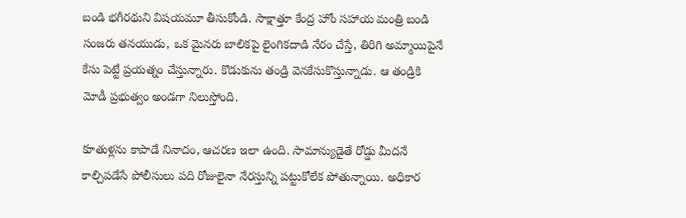బండి భగీరథుని విషయమూ తీసుకోండి. సాక్షాత్తూ కేంద్ర హోం సహాయ మంత్రి బండి సంజరు తనయుడు, ఒక మైనరు బాలికపై లైంగికదాడి నేరం చేస్తే, తిరిగి అమ్మాయిపైనే కేసు పెట్టే ప్రయత్నం చేస్తున్నారు. కొడుకును తండ్రి వెనకేసుకొస్తున్నాడు. ఆ తండ్రికి మోడీ ప్రభుత్వం అండగా నిలుస్తోంది.

కూతుళ్లను కాపాడే నినాదం, ఆచరణ ఇలా ఉంది. సామాన్యుడైతే రోడ్డు మీదనే కాల్చిపడేసే పోలీసులు పది రోజులైనా నేరస్తున్ని పట్టుకోలేక పోతున్నాయి. అధికార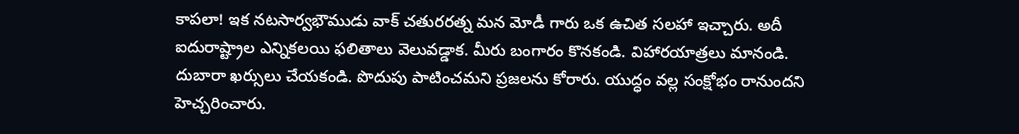కాపలా! ఇక నటసార్వభౌముడు వాక్ చతురరత్న మన మోడీ గారు ఒక ఉచిత సలహా ఇచ్చారు. అదీ ఐదురాష్ట్రాల ఎన్నికలయి ఫలితాలు వెలువడ్డాక. మీరు బంగారం కొనకండి. విహారయాత్రలు మానండి. దుబారా ఖర్సులు చేయకండి. పొదుపు పాటించమని ప్రజలను కోరారు. యుద్ధం వల్ల సంక్షోభం రానుందని హెచ్చరించారు.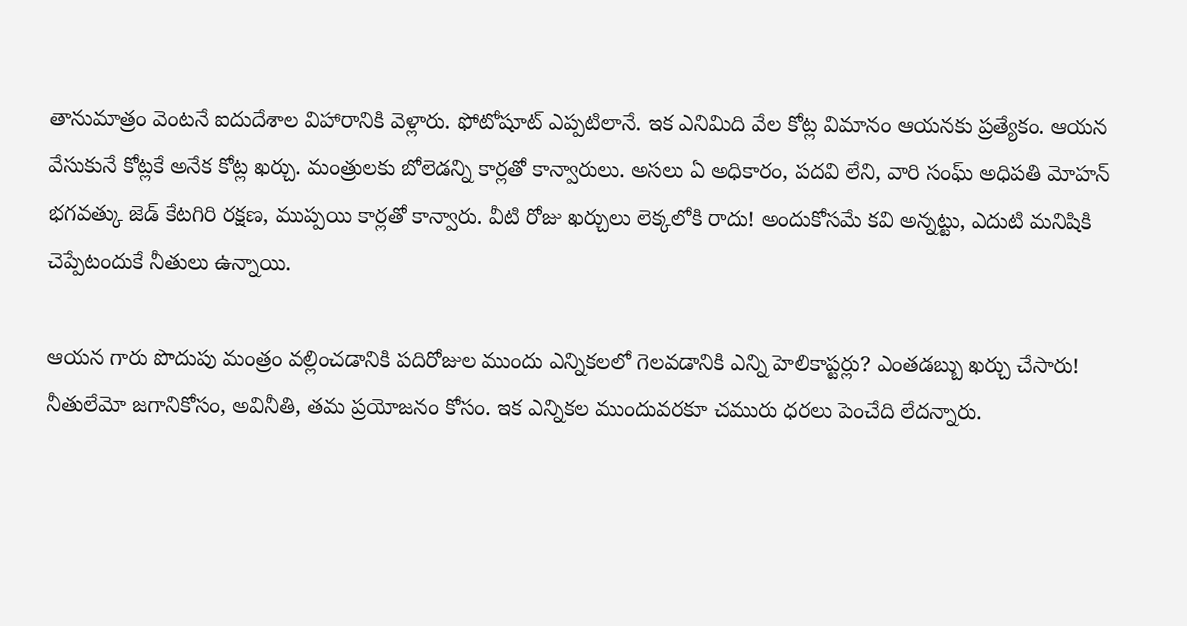తానుమాత్రం వెంటనే ఐదుదేశాల విహారానికి వెళ్లారు. ఫోటోషూట్ ఎప్పటిలానే. ఇక ఎనిమిది వేల కోట్ల విమానం ఆయనకు ప్రత్యేకం. ఆయన వేసుకునే కోట్లకే అనేక కోట్ల ఖర్చు. మంత్రులకు బోలెడన్ని కార్లతో కాన్వారులు. అసలు ఏ అధికారం, పదవి లేని, వారి సంఘ్ అధిపతి మోహన్ భగవత్కు జెడ్ కేటగిరి రక్షణ, ముప్పయి కార్లతో కాన్వారు. వీటి రోజు ఖర్చులు లెక్కలోకి రాదు! అందుకోసమే కవి అన్నట్టు, ఎదుటి మనిషికి చెప్పేటందుకే నీతులు ఉన్నాయి.

ఆయన గారు పొదుపు మంత్రం వల్లించడానికి పదిరోజుల ముందు ఎన్నికలలో గెలవడానికి ఎన్ని హెలికాప్టర్లు? ఎంతడబ్బు ఖర్చు చేసారు! నీతులేమో జగానికోసం, అవినీతి, తమ ప్రయోజనం కోసం. ఇక ఎన్నికల ముందువరకూ చమురు ధరలు పెంచేది లేదన్నారు.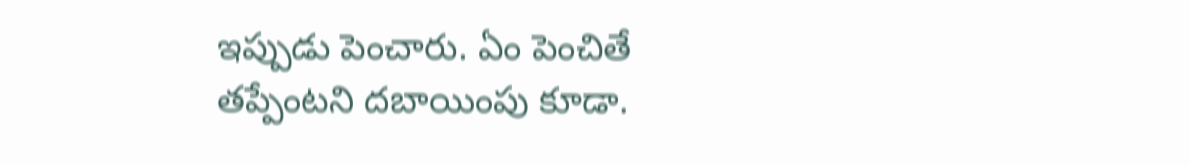ఇప్పుడు పెంచారు. ఏం పెంచితే తప్పేంటని దబాయింపు కూడా.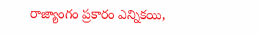రాజ్యాంగం ప్రకారం ఎన్నికయి,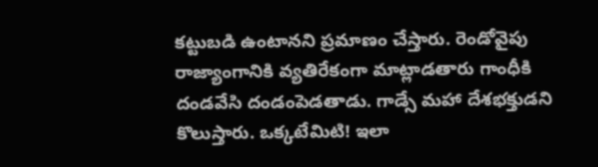కట్టుబడి ఉంటానని ప్రమాణం చేస్తారు. రెండోవైపు రాజ్యాంగానికి వ్యతిరేకంగా మాట్లాడతారు గాంధీకి దండవేసి దండంపెడతాడు. గాడ్సే మహా దేశభక్తుడని కొలుస్తారు. ఒక్కటేమిటి! ఇలా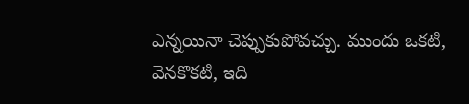ఎన్నయినా చెప్పుకుపోవచ్చు. ముందు ఒకటి, వెనకొకటి, ఇది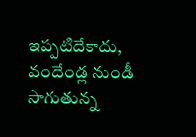ఇప్పటిదేకాదు, వందేండ్ల నుండీ సాగుతున్న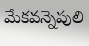మేకవన్నెపులి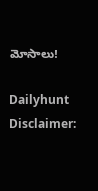మోసాలు!

Dailyhunt
Disclaimer: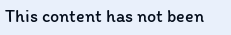This content has not been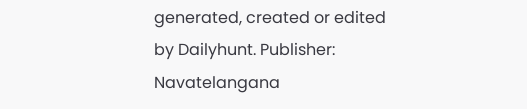generated, created or edited by Dailyhunt. Publisher: Navatelangana